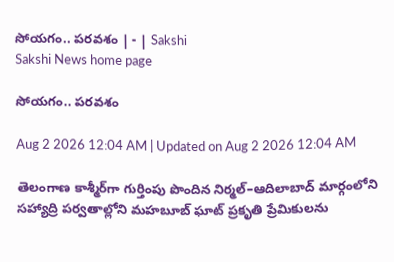సోయగం.. పరవశం | - | Sakshi
Sakshi News home page

సోయగం.. పరవశం

Aug 2 2026 12:04 AM | Updated on Aug 2 2026 12:04 AM

తెలంగాణ కాశ్మీర్‌గా గుర్తింపు పొందిన నిర్మల్‌–ఆదిలాబాద్‌ మార్గంలోని సహ్యాద్రి పర్వతాల్లోని మహబూబ్‌ ఘాట్‌ ప్రకృతి ప్రేమికులను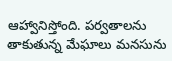ఆహ్వానిస్తోంది. పర్వతాలను తాకుతున్న మేఘాలు మనసును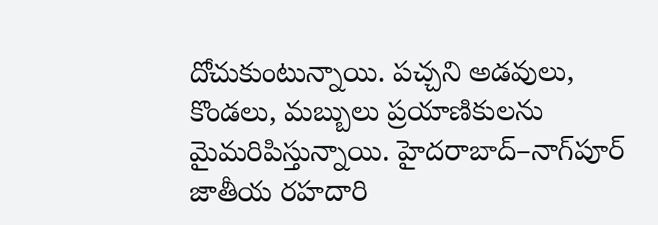దోచుకుంటున్నాయి. పచ్చని అడవులు, కొండలు, మబ్బులు ప్రయాణికులను మైమరిపిస్తున్నాయి. హైదరాబాద్‌–నాగ్‌పూర్‌ జాతీయ రహదారి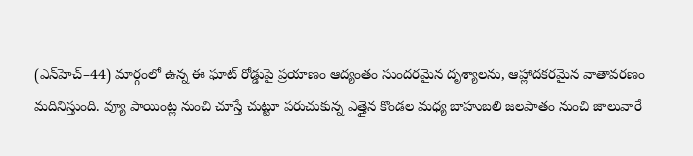(ఎన్‌హెచ్‌–44) మార్గంలో ఉన్న ఈ ఘాట్‌ రోడ్డుపై ప్రయాణం ఆద్యంతం సుందరమైన దృశ్యాలను, ఆహ్లాదకరమైన వాతావరణం మదినిస్తుంది. వ్యూ పాయింట్ల నుంచి చూస్తే చుట్టూ పరుచుకున్న ఎత్తైన కొండల మధ్య బాహుబలి జలపాతం నుంచి జాలువారే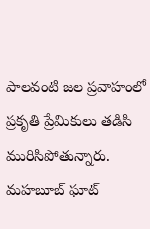పాలవంటి జల ప్రవాహంలో ప్రకృతి ప్రేమికులు తడిసి మురిసిపోతున్నారు. మహబూబ్‌ ఘాట్‌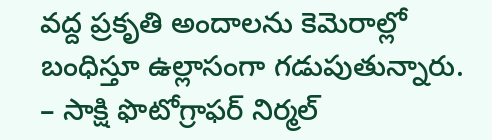వద్ద ప్రకృతి అందాలను కెమెరాల్లో బంధిస్తూ ఉల్లాసంగా గడుపుతున్నారు. – సాక్షి ఫొటోగ్రాఫర్‌ నిర్మల్‌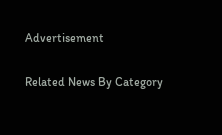Advertisement

Related News By Category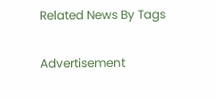Related News By Tags

Advertisement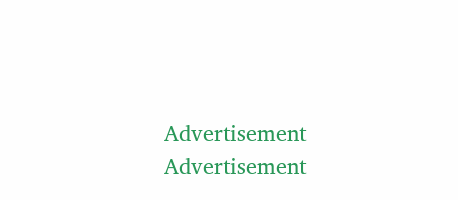Advertisement
Advertisement